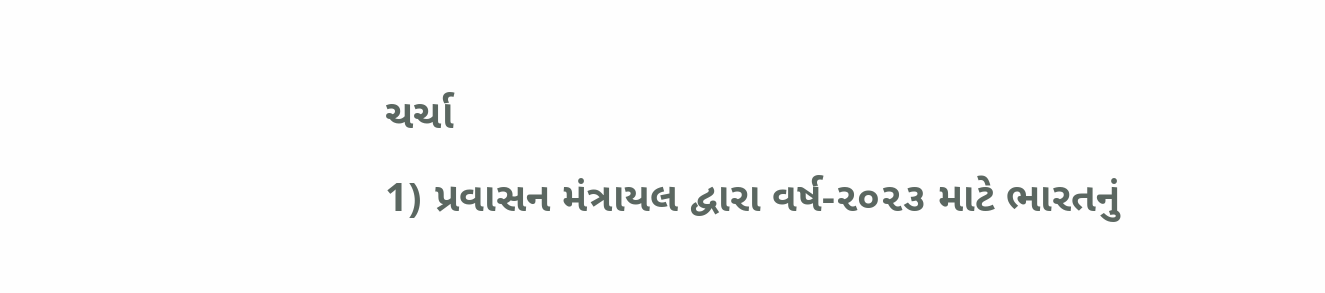ચર્ચા
1) પ્રવાસન મંત્રાયલ દ્વારા વર્ષ-૨૦૨૩ માટે ભારતનું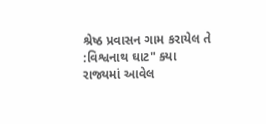શ્રેષ્ઠ પ્રવાસન ગામ કરાયેલ તે :વિશ્વનાથ ઘાટ" ક્યા રાજ્યમાં આવેલ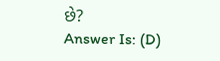છે?
Answer Is: (D)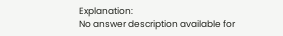Explanation:
No answer description available for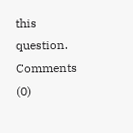this question.
Comments (0)